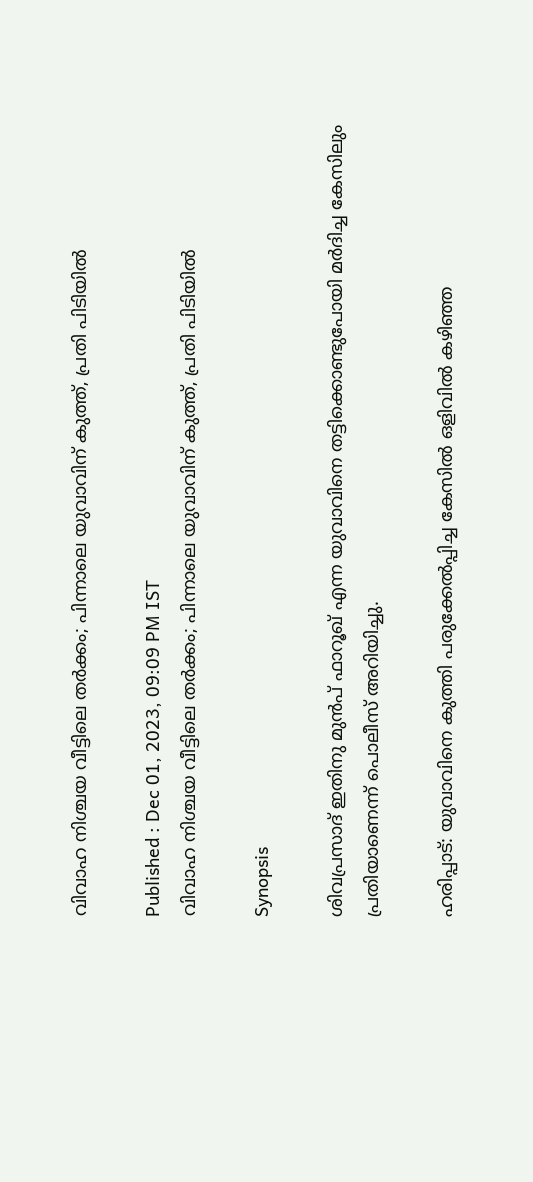വിവാഹ നിശ്ചയ വീട്ടിലെ തര്‍ക്കം; പിന്നാലെ യുവാവിന് കുത്ത്, പ്രതി പിടിയില്‍

Published : Dec 01, 2023, 09:09 PM IST
വിവാഹ നിശ്ചയ വീട്ടിലെ തര്‍ക്കം; പിന്നാലെ യുവാവിന് കുത്ത്, പ്രതി പിടിയില്‍

Synopsis

ശിവപ്രസാദ് ഇതിനു മുന്‍പ് ഫാറൂഖ് എന്ന യുവാവിനെ തട്ടിക്കൊണ്ടുപോയി മര്‍ദിച്ച കേസിലും പ്രതിയാണെന്ന് പൊലീസ് അറിയിച്ചു.

ഹരിപ്പാട്: യുവാവിനെ കുത്തി പരുക്കേല്‍പ്പിച്ച കേസില്‍ ഒളിവില്‍ കഴിഞ്ഞ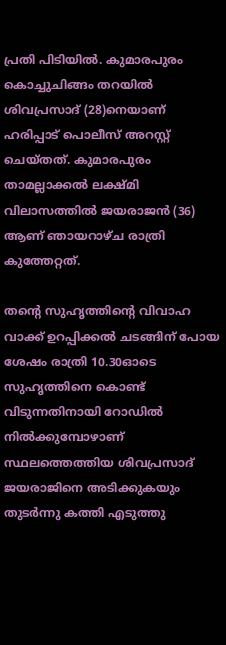പ്രതി പിടിയില്‍. കുമാരപുരം കൊച്ചുചിങ്ങം തറയില്‍  ശിവപ്രസാദ് (28)നെയാണ് ഹരിപ്പാട് പൊലീസ് അറസ്റ്റ് ചെയ്തത്. കുമാരപുരം താമല്ലാക്കല്‍ ലക്ഷ്മി വിലാസത്തില്‍ ജയരാജന്‍ (36) ആണ് ഞായറാഴ്ച രാത്രി കുത്തേറ്റത്.

തന്റെ സുഹൃത്തിന്റെ വിവാഹ വാക്ക് ഉറപ്പിക്കല്‍ ചടങ്ങിന് പോയ ശേഷം രാത്രി 10.30ഓടെ സുഹൃത്തിനെ കൊണ്ട് വിടുന്നതിനായി റോഡില്‍ നില്‍ക്കുമ്പോഴാണ് സ്ഥലത്തെത്തിയ ശിവപ്രസാദ് ജയരാജിനെ അടിക്കുകയും തുടര്‍ന്നു കത്തി എടുത്തു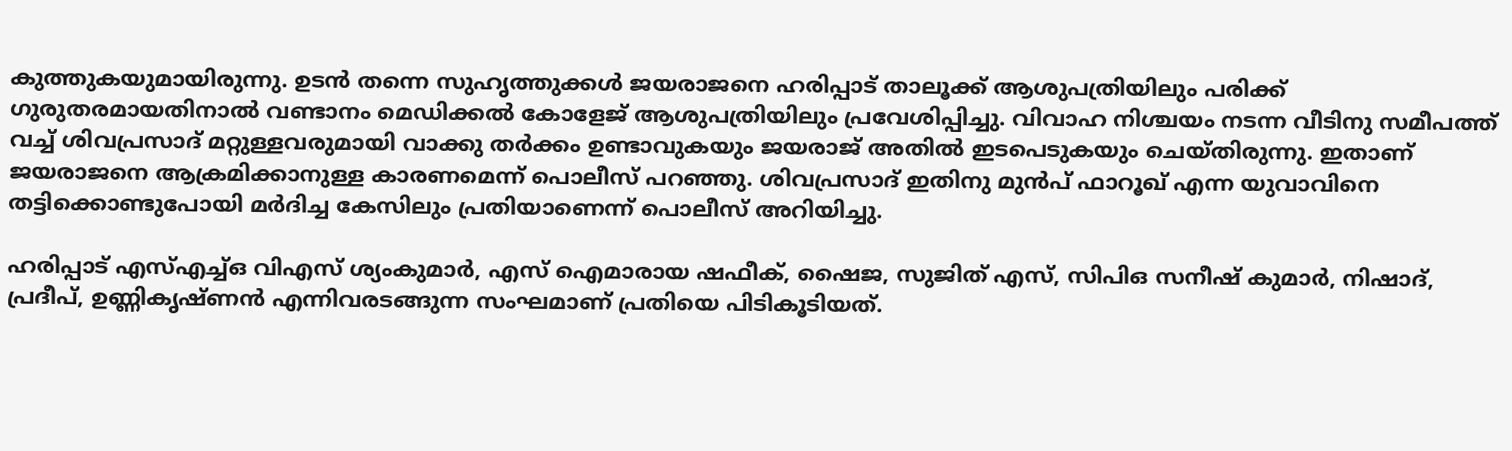കുത്തുകയുമായിരുന്നു. ഉടന്‍ തന്നെ സുഹൃത്തുക്കള്‍ ജയരാജനെ ഹരിപ്പാട് താലൂക്ക് ആശുപത്രിയിലും പരിക്ക് ഗുരുതരമായതിനാല്‍ വണ്ടാനം മെഡിക്കല്‍ കോളേജ് ആശുപത്രിയിലും പ്രവേശിപ്പിച്ചു. വിവാഹ നിശ്ചയം നടന്ന വീടിനു സമീപത്ത് വച്ച് ശിവപ്രസാദ് മറ്റുള്ളവരുമായി വാക്കു തര്‍ക്കം ഉണ്ടാവുകയും ജയരാജ് അതില്‍ ഇടപെടുകയും ചെയ്തിരുന്നു. ഇതാണ് ജയരാജനെ ആക്രമിക്കാനുള്ള കാരണമെന്ന് പൊലീസ് പറഞ്ഞു. ശിവപ്രസാദ് ഇതിനു മുന്‍പ് ഫാറൂഖ് എന്ന യുവാവിനെ തട്ടിക്കൊണ്ടുപോയി മര്‍ദിച്ച കേസിലും പ്രതിയാണെന്ന് പൊലീസ് അറിയിച്ചു.

ഹരിപ്പാട് എസ്എച്ച്ഒ വിഎസ് ശ്യംകുമാര്‍, എസ് ഐമാരായ ഷഫീക്, ഷൈജ, സുജിത് എസ്, സിപിഒ സനീഷ് കുമാര്‍, നിഷാദ്, പ്രദീപ്, ഉണ്ണികൃഷ്ണന്‍ എന്നിവരടങ്ങുന്ന സംഘമാണ് പ്രതിയെ പിടികൂടിയത്.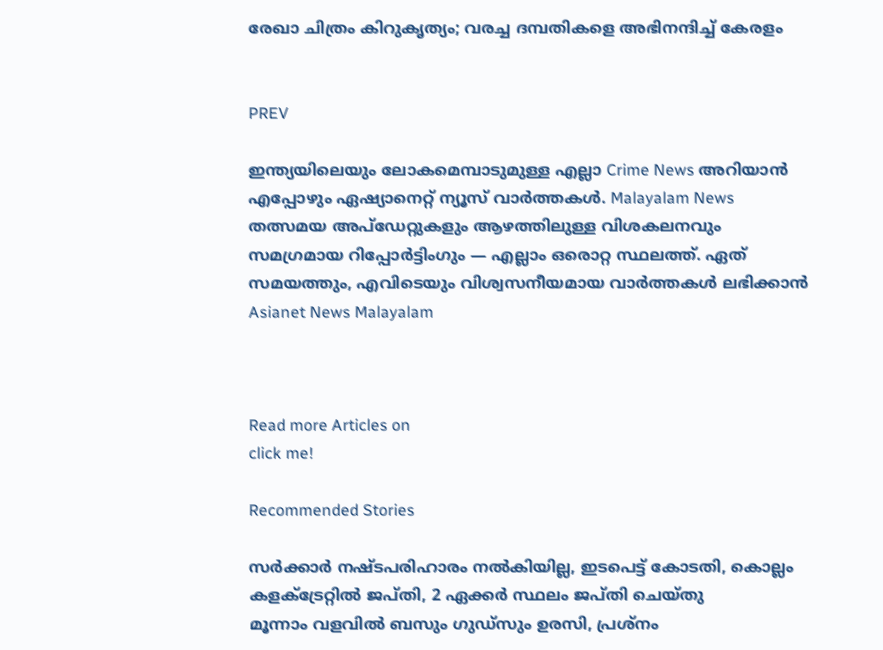രേഖാ ചിത്രം കിറുകൃത്യം; വരച്ച ദമ്പതികളെ അഭിനന്ദിച്ച് കേരളം


PREV

ഇന്ത്യയിലെയും ലോകമെമ്പാടുമുള്ള എല്ലാ Crime News അറിയാൻ എപ്പോഴും ഏഷ്യാനെറ്റ് ന്യൂസ് വാർത്തകൾ. Malayalam News  തത്സമയ അപ്‌ഡേറ്റുകളും ആഴത്തിലുള്ള വിശകലനവും സമഗ്രമായ റിപ്പോർട്ടിംഗും — എല്ലാം ഒരൊറ്റ സ്ഥലത്ത്. ഏത് സമയത്തും, എവിടെയും വിശ്വസനീയമായ വാർത്തകൾ ലഭിക്കാൻ Asianet News Malayalam



Read more Articles on
click me!

Recommended Stories

സർക്കാർ നഷ്ടപരിഹാരം നൽകിയില്ല, ഇടപെട്ട് കോടതി, കൊല്ലം കളക്ട്രേറ്റിൽ ജപ്തി, 2 ഏക്കർ സ്ഥലം ജപ്തി ചെയ്തു
മൂന്നാം വളവിൽ ബസും ഗുഡ്സും ഉരസി, പ്രശ്നം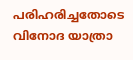പരിഹരിച്ചതോടെ വിനോദ യാത്രാ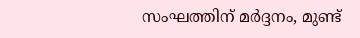സംഘത്തിന് മർദ്ദനം, മുണ്ട്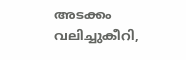അടക്കം വലിച്ചുകീറി,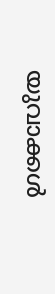യുവാക്കൾ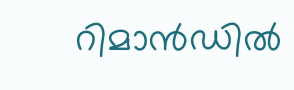റിമാൻഡിൽ